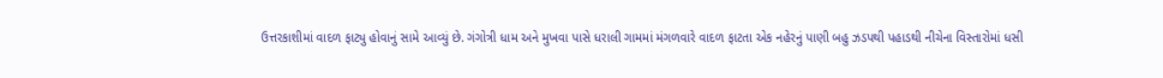ઉત્તરકાશીમાં વાદળ ફાટ્યુ હોવાનું સામે આવ્યું છે. ગંગોત્રી ધામ અને મુખવા પાસે ધરાલી ગામમાં મંગળવારે વાદળ ફાટતા એક નહેરનું પાણી બહુ ઝડપથી પહાડથી નીચેના વિસ્તારોમાં ધસી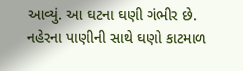આવ્યું. આ ઘટના ઘણી ગંભીર છે. નહેરના પાણીની સાથે ઘણો કાટમાળ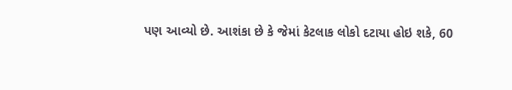પણ આવ્યો છે. આશંકા છે કે જેમાં કેટલાક લોકો દટાયા હોઇ શકે, 60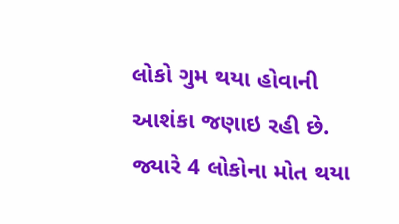લોકો ગુમ થયા હોવાની આશંકા જણાઇ રહી છે. જ્યારે 4 લોકોના મોત થયા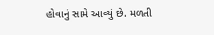હોવાનું સામે આવ્યું છે. મળતી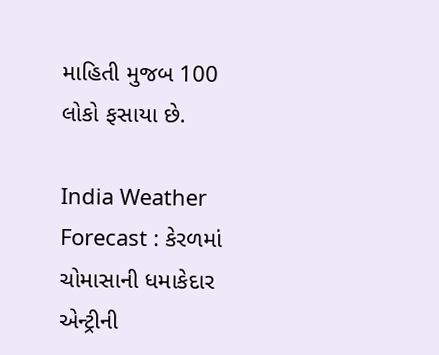માહિતી મુજબ 100 લોકો ફસાયા છે.

India Weather Forecast : કેરળમાં ચોમાસાની ધમાકેદાર એન્ટ્રીની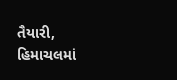તૈયારી, હિમાચલમાં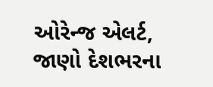ઓરેન્જ એલર્ટ, જાણો દેશભરના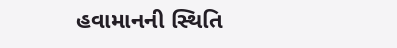હવામાનની સ્થિતિ